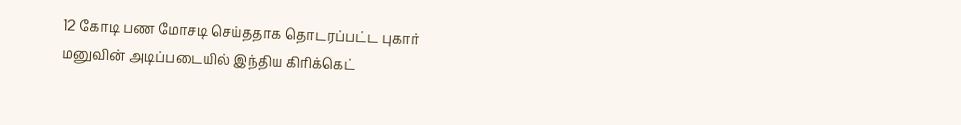12 கோடி பண மோசடி செய்ததாக தொடரப்பட்ட புகார் மனுவின் அடிப்படையில் இந்திய கிரிக்கெட்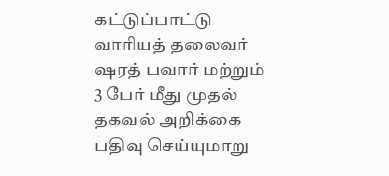கட்டுப்பாட்டு வாரியத் தலைவர் ஷரத் பவார் மற்றும் 3 பேர் மீது முதல் தகவல் அறிக்கை பதிவு செய்யுமாறு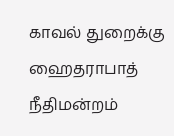காவல் துறைக்கு ஹைதராபாத் நீதிமன்றம்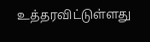உத்தரவிட்டுள்ளது